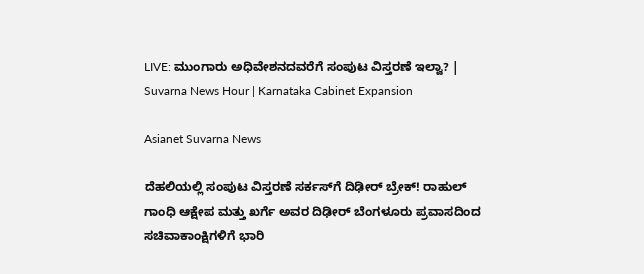LIVE: ಮುಂಗಾರು ಅಧಿವೇಶನದವರೆಗೆ ಸಂಪುಟ ವಿಸ್ತರಣೆ ಇಲ್ವಾ? | Suvarna News Hour | Karnataka Cabinet Expansion

Asianet Suvarna News

ದೆಹಲಿಯಲ್ಲಿ ಸಂಪುಟ ವಿಸ್ತರಣೆ ಸರ್ಕಸ್‌ಗೆ ದಿಢೀರ್ ಬ್ರೇಕ್! ರಾಹುಲ್ ಗಾಂಧಿ ಆಕ್ಷೇಪ ಮತ್ತು ಖರ್ಗೆ ಅವರ ದಿಢೀರ್ ಬೆಂಗಳೂರು ಪ್ರವಾಸದಿಂದ ಸಚಿವಾಕಾಂಕ್ಷಿಗಳಿಗೆ ಭಾರಿ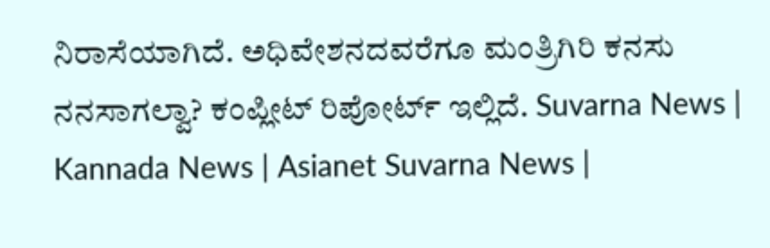ನಿರಾಸೆಯಾಗಿದೆ. ಅಧಿವೇಶನದವರೆಗೂ ಮಂತ್ರಿಗಿರಿ ಕನಸು ನನಸಾಗಲ್ವಾ? ಕಂಪ್ಲೀಟ್ ರಿಪೋರ್ಟ್ ಇಲ್ಲಿದೆ. Suvarna News | Kannada News | Asianet Suvarna News |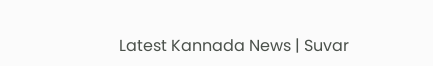Latest Kannada News | Suvar